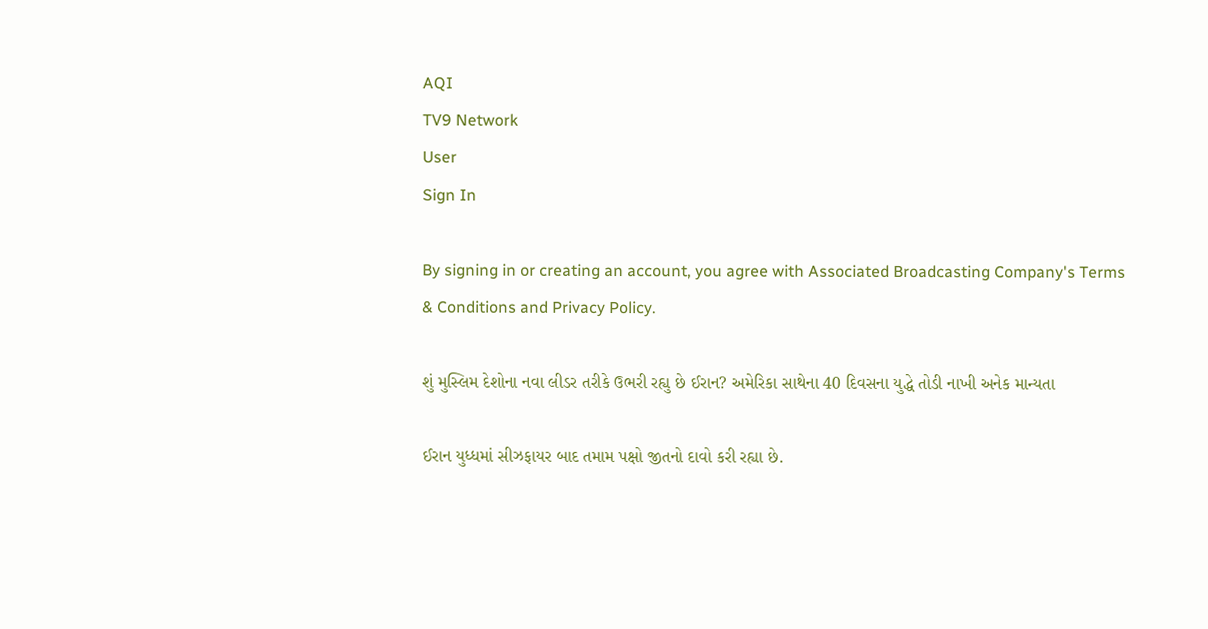AQI
TV9 Network
User
Sign In

By signing in or creating an account, you agree with Associated Broadcasting Company's Terms & Conditions and Privacy Policy.

શું મુસ્લિમ દેશોના નવા લીડર તરીકે ઉભરી રહ્યુ છે ઈરાન? અમેરિકા સાથેના 40 દિવસના યુદ્ધે તોડી નાખી અનેક માન્યતા

ઈરાન યુધ્ધમાં સીઝફાયર બાદ તમામ પક્ષો જીતનો દાવો કરી રહ્યા છે.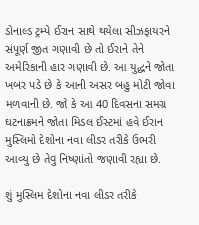ડોનાલ્ડ ટ્રમ્પે ઈરાન સાથે થયેલા સીઝફાયરને સંપૂર્ણ જીત ગણાવી છે તો ઈરાને તેને અમેરિકાની હાર ગણાવી છે. આ યુદ્ધને જોતા ખબર પડે છે કે આની અસર બહુ મોટી જોવા મળવાની છે. જો કે આ 40 દિવસના સમગ્ર ઘટનાક્રમને જોતા મિડલ ઈસ્ટમાં હવે ઈરાન મુસ્લિમો દેશોના નવા લીડર તરીકે ઉભરી આવ્યુ છે તેવુ નિષ્ણાંતો જણાવી રહ્યા છે.

શું મુસ્લિમ દેશોના નવા લીડર તરીકે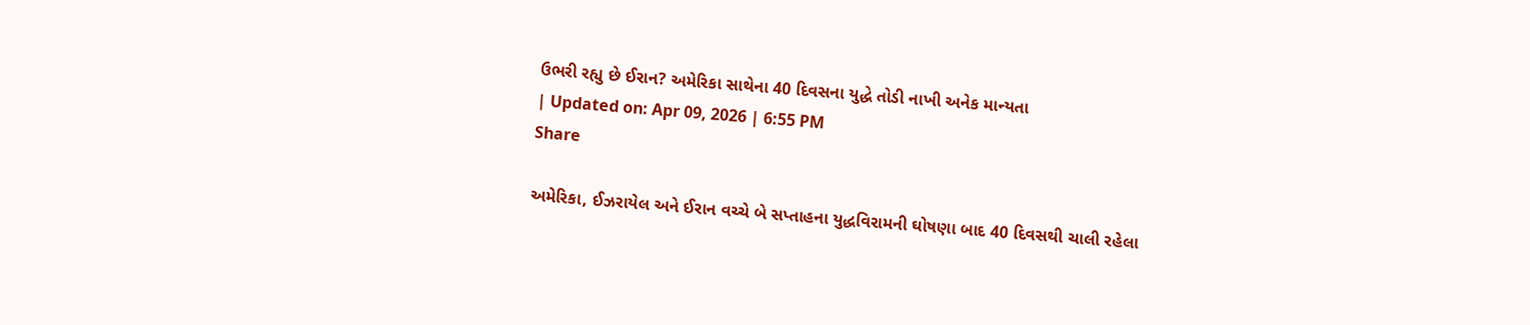ઉભરી રહ્યુ છે ઈરાન? અમેરિકા સાથેના 40 દિવસના યુદ્ધે તોડી નાખી અનેક માન્યતા
| Updated on: Apr 09, 2026 | 6:55 PM
Share

અમેરિકા, ઈઝરાયેલ અને ઈરાન વચ્ચે બે સપ્તાહના યુદ્ધવિરામની ઘોષણા બાદ 40 દિવસથી ચાલી રહેલા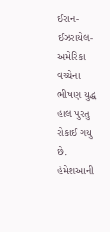ઈરાન-ઈઝરાયેલ- અમેરિકા વચ્ચેના ભીષણ યુદ્ધ હાલ પુરતુ રોકાઈ ગયુ છે. હંમેશઆની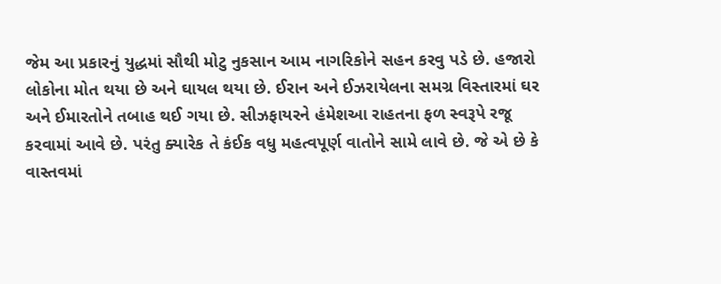જેમ આ પ્રકારનું યુદ્ધમાં સૌથી મોટુ નુકસાન આમ નાગરિકોને સહન કરવુ પડે છે. હજારો લોકોના મોત થયા છે અને ઘાયલ થયા છે. ઈરાન અને ઈઝરાયેલના સમગ્ર વિસ્તારમાં ઘર અને ઈમારતોને તબાહ થઈ ગયા છે. સીઝફાયરને હંમેશઆ રાહતના ફળ સ્વરૂપે રજૂ કરવામાં આવે છે. પરંતુ ક્યારેક તે કંઈક વધુ મહત્વપૂર્ણ વાતોને સામે લાવે છે. જે એ છે કે વાસ્તવમાં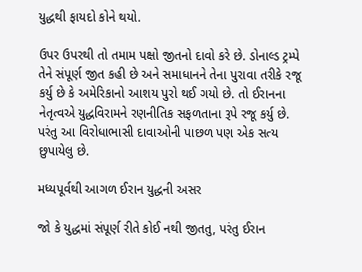યુદ્ધથી ફાયદો કોને થયો.

ઉપર ઉપરથી તો તમામ પક્ષો જીતનો દાવો કરે છે. ડોનાલ્ડ ટ્રમ્પે તેને સંપૂર્ણ જીત કહી છે અને સમાધાનને તેના પુરાવા તરીકે રજૂ કર્યુ છે કે અમેરિકાનો આશય પુરો થઈ ગયો છે. તો ઈરાનના નેતૃત્વએ યુદ્ધવિરામને રણનીતિક સફળતાના રૂપે રજૂ કર્યુ છે. પરંતુ આ વિરોધાભાસી દાવાઓની પાછળ પણ એક સત્ય છુપાયેલુ છે.

મધ્યપૂર્વથી આગળ ઈરાન યુદ્ધની અસર

જો કે યુદ્ધમાં સંપૂર્ણ રીતે કોઈ નથી જીતતુ, પરંતુ ઈરાન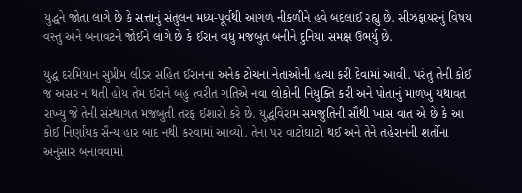યુદ્ધને જોતા લાગે છે કે સત્તાનું સંતુલન મધ્ય-પૂર્વથી આગળ નીકળીને હવે બદલાઈ રહ્યુ છે. સીઝફાયરનું વિષય વસ્તુ અને બનાવટને જોઈને લાગે છે કે ઈરાન વધુ મજબુત બનીને દુનિયા સમક્ષ ઉભર્યુ છે.

યુદ્ધ દરમિયાન સુપ્રીમ લીડર સહિત ઈરાનના અનેક ટોચના નેતાઓની હત્યા કરી દેવામાં આવી. પરંતુ તેની કોઈ જ અસર ન થતી હોય તેમ ઈરાને બહુ ત્વરીત ગતિએ નવા લોકોની નિયુક્તિ કરી અને પોતાનું માળખુ યથાવત રાખ્યુ જે તેની સંસ્થાગત મજબુતી તરફ ઈશારો કરે છે. યુદ્ધવિરામ સમજુતિની સૌથી ખાસ વાત એ છે કે આ કોઈ નિર્ણાયક સૈન્ય હાર બાદ નથી કરવામાં આવ્યો. તેના પર વાટોઘાટો થઈ અને તેને તહેરાનની શર્તોના અનુસાર બનાવવામાં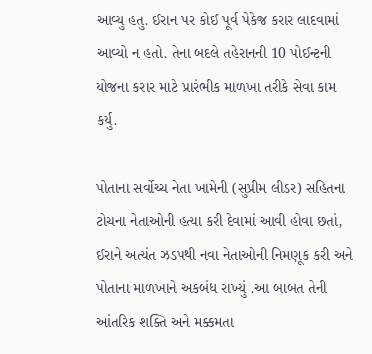આવ્યુ હતુ. ઈરાન પર કોઈ પૂર્વ પેકેજ કરાર લાદવામાં આવ્યો ન હતો. તેના બદલે તહેરાનની 10 પોઈન્ટની યોજના કરાર માટે પ્રારંભીક માળખા તરીકે સેવા કામ કર્યુ.

પોતાના સર્વોચ્ચ નેતા ખામેની (સુપ્રીમ લીડર) સહિતના ટોચના નેતાઓની હત્યા કરી દેવામાં આવી હોવા છતાં, ઈરાને અત્યંત ઝડપથી નવા નેતાઓની નિમણૂક કરી અને પોતાના માળખાને અકબંધ રાખ્યું .આ બાબત તેની આંતરિક શક્તિ અને મક્કમતા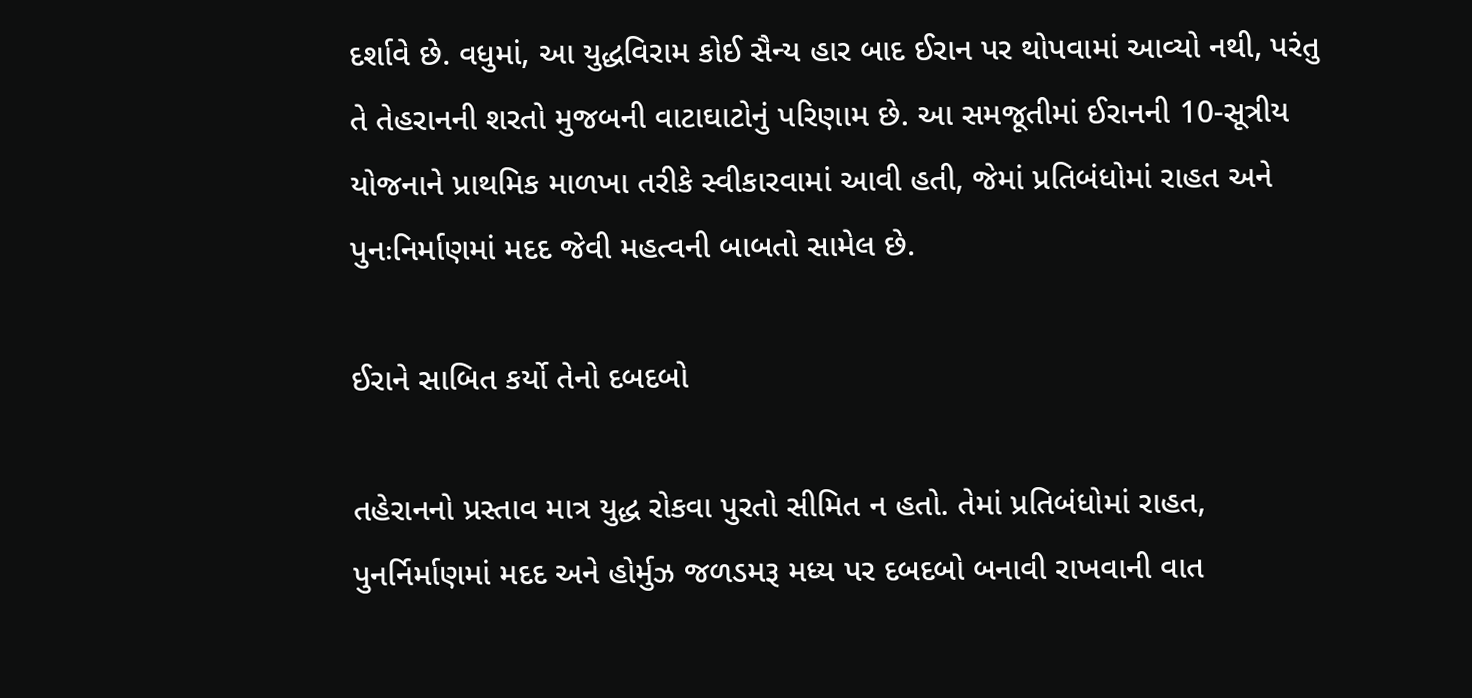દર્શાવે છે. વધુમાં, આ યુદ્ધવિરામ કોઈ સૈન્ય હાર બાદ ઈરાન પર થોપવામાં આવ્યો નથી, પરંતુ તે તેહરાનની શરતો મુજબની વાટાઘાટોનું પરિણામ છે. આ સમજૂતીમાં ઈરાનની 10-સૂત્રીય યોજનાને પ્રાથમિક માળખા તરીકે સ્વીકારવામાં આવી હતી, જેમાં પ્રતિબંધોમાં રાહત અને પુનઃનિર્માણમાં મદદ જેવી મહત્વની બાબતો સામેલ છે.

ઈરાને સાબિત કર્યો તેનો દબદબો

તહેરાનનો પ્રસ્તાવ માત્ર યુદ્ધ રોકવા પુરતો સીમિત ન હતો. તેમાં પ્રતિબંધોમાં રાહત, પુનર્નિર્માણમાં મદદ અને હોર્મુઝ જળડમરૂ મધ્ય પર દબદબો બનાવી રાખવાની વાત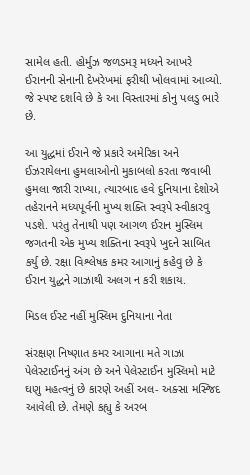સામેલ હતી. હોર્મુઝ જળડમરૂ મધ્યને આખરે ઈરાનની સેનાની દેખરેખમાં ફરીથી ખોલવામાં આવ્યો. જે સ્પષ્ટ દર્શાવે છે કે આ વિસ્તારમાં કોનુ પલડુ ભારે છે.

આ યુદ્ધમાં ઈરાને જે પ્રકારે અમેરિકા અને ઈઝરાયેલના હુમલાઓનો મુકાબલો કરતા જવાબી હુમલા જારી રાખ્યા, ત્યારબાદ હવે દુનિયાના દેશોએ તહેરાનને મધ્યપૂર્વની મુખ્ય શક્તિ સ્વરૂપે સ્વીકારવુ પડશે. પરંતુ તેનાથી પણ આગળ ઈરાન મુસ્લિમ જગતની એક મુખ્ય શક્તિના સ્વરૂપે ખુદને સાબિત કર્યુ છે. રક્ષા વિશ્લેષક કમર આગાનું કહેવુ છે કે ઈરાન યુદ્ધને ગાઝાથી અલગ ન કરી શકાય.

મિડલ ઈસ્ટ નહીં મુસ્લિમ દુનિયાના નેતા

સંરક્ષણ નિષ્ણાત કમર આગાના મતે ગાઝા પેલેસ્ટાઈનનું અંગ છે અને પેલેસ્ટાઈન મુસ્લિમો માટે ઘણુ મહત્વનું છે કારણે અહીં અલ- અક્સા મસ્જિદ આવેલી છે. તેમણે કહ્યુ કે અરબ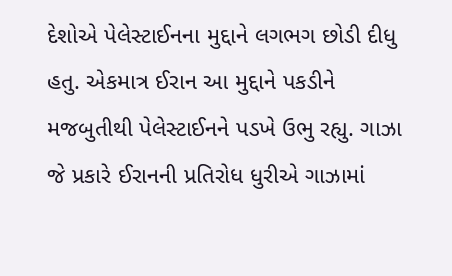દેશોએ પેલેસ્ટાઈનના મુદ્દાને લગભગ છોડી દીધુ હતુ. એકમાત્ર ઈરાન આ મુદ્દાને પકડીને મજબુતીથી પેલેસ્ટાઈનને પડખે ઉભુ રહ્યુ. ગાઝા જે પ્રકારે ઈરાનની પ્રતિરોધ ધુરીએ ગાઝામાં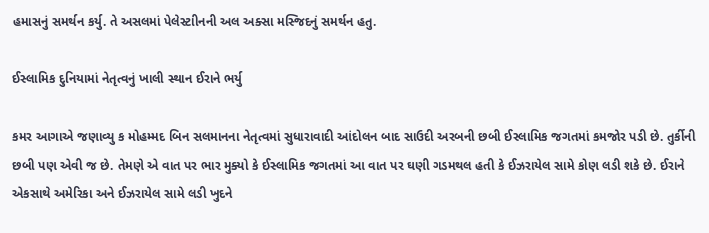હમાસનું સમર્થન કર્યુ. તે અસલમાં પેલેસ્ટાીનની અલ અક્સા મસ્જિદનું સમર્થન હતુ.

ઈસ્લામિક દુનિયામાં નેતૃત્વનું ખાલી સ્થાન ઈરાને ભર્યુ

કમર આગાએ જણાવ્યુ ક મોહમ્મદ બિન સલમાનના નેતૃત્વમાં સુધારાવાદી આંદોલન બાદ સાઉદી અરબની છબી ઈસ્લામિક જગતમાં કમજોર પડી છે. તુર્કીની છબી પણ એવી જ છે. તેમણે એ વાત પર ભાર મુક્યો કે ઈસ્લામિક જગતમાં આ વાત પર ઘણી ગડમથલ હતી કે ઈઝરાયેલ સામે કોણ લડી શકે છે. ઈરાને એકસાથે અમેરિકા અને ઈઝરાયેલ સામે લડી ખુદને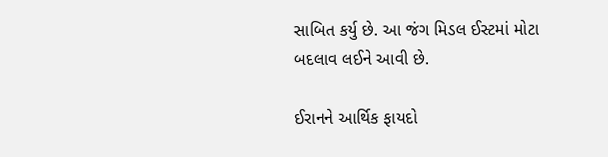સાબિત કર્યુ છે. આ જંગ મિડલ ઈસ્ટમાં મોટા બદલાવ લઈને આવી છે.

ઈરાનને આર્થિક ફાયદો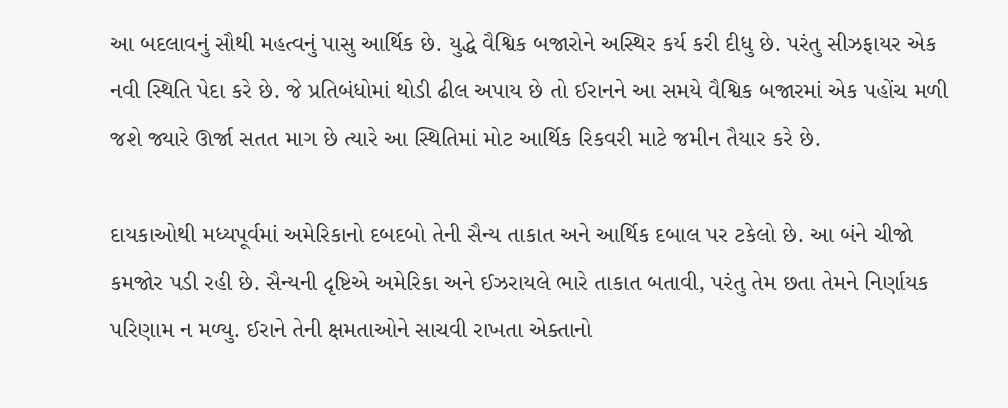આ બદલાવનું સૌથી મહત્વનું પાસુ આર્થિક છે. યુદ્ધે વૈશ્વિક બજારોને અસ્થિર કર્ય કરી દીધુ છે. પરંતુ સીઝફાયર એક નવી સ્થિતિ પેદા કરે છે. જે પ્રતિબંધોમાં થોડી ઢીલ અપાય છે તો ઈરાનને આ સમયે વૈશ્વિક બજારમાં એક પહોંચ મળી જશે જ્યારે ઊર્જા સતત માગ છે ત્યારે આ સ્થિતિમાં મોટ આર્થિક રિકવરી માટે જમીન તૈયાર કરે છે.

દાયકાઓથી મધ્યપૂર્વમાં અમેરિકાનો દબદબો તેની સૈન્ય તાકાત અને આર્થિક દબાલ પર ટકેલો છે. આ બંને ચીજો કમજોર પડી રહી છે. સૈન્યની દૃષ્ટિએ અમેરિકા અને ઈઝરાયલે ભારે તાકાત બતાવી, પરંતુ તેમ છતા તેમને નિર્ણાયક પરિણામ ન મળ્યુ. ઈરાને તેની ક્ષમતાઓને સાચવી રાખતા એક્તાનો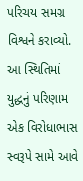પરિચય સમગ્ર વિશ્વને કરાવ્યો. આ સ્થિતિમાં યુદ્ધનું પરિણામ એક વિરોધાભાસ સ્વરૂપે સામે આવે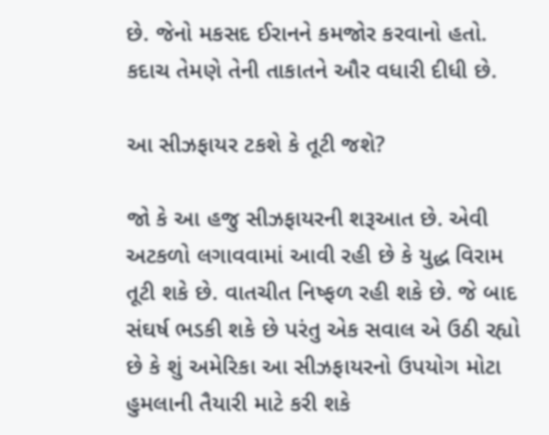છે. જેનો મકસદ ઈરાનને કમજોર કરવાનો હતો. કદાચ તેમણે તેની તાકાતને ઔર વધારી દીધી છે.

આ સીઝફાયર ટકશે કે તૂટી જશે?

જો કે આ હજુ સીઝફાયરની શરૂઆત છે. એવી અટકળો લગાવવામાં આવી રહી છે કે યુદ્ધ વિરામ તૂટી શકે છે. વાતચીત નિષ્ફળ રહી શકે છે. જે બાદ સંઘર્ષ ભડકી શકે છે પરંતુ એક સવાલ એ ઉઠી રહ્યો છે કે શું અમેરિકા આ સીઝફાયરનો ઉપયોગ મોટા હુમલાની તૈયારી માટે કરી શકે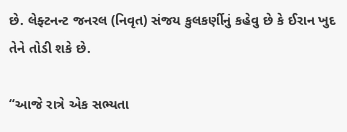છે. લેફ્ટનન્ટ જનરલ (નિવૃત) સંજય કુલકર્ણીનું કહેવુ છે કે ઈરાન ખુદ તેને તોડી શકે છે.

“આજે રાત્રે એક સભ્યતા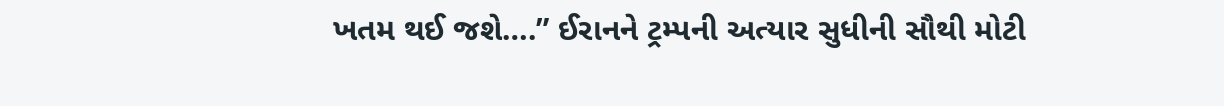ખતમ થઈ જશે….” ઈરાનને ટ્રમ્પની અત્યાર સુધીની સૌથી મોટી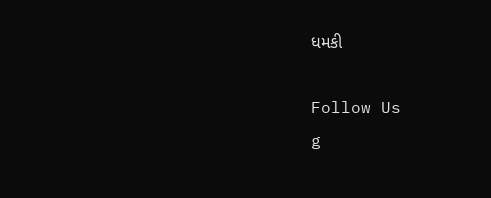ધમકી

Follow Us
g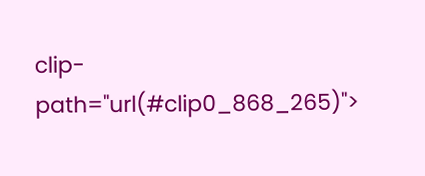clip-path="url(#clip0_868_265)">